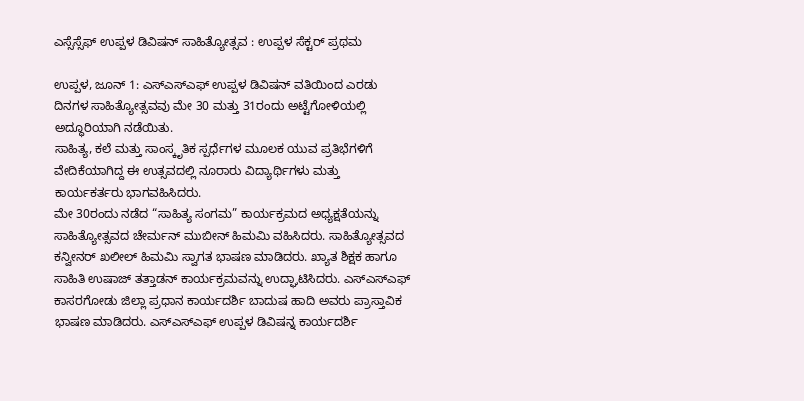ಎಸ್ಸೆಸ್ಸೆಫ್ ಉಪ್ಪಳ ಡಿವಿಷನ್ ಸಾಹಿತ್ಯೋತ್ಸವ : ಉಪ್ಪಳ ಸೆಕ್ಟರ್ ಪ್ರಥಮ

ಉಪ್ಪಳ, ಜೂನ್ 1: ಎಸ್ಎಸ್ಎಫ್ ಉಪ್ಪಳ ಡಿವಿಷನ್ ವತಿಯಿಂದ ಎರಡು ದಿನಗಳ ಸಾಹಿತ್ಯೋತ್ಸವವು ಮೇ 30 ಮತ್ತು 31ರಂದು ಅಟ್ಟೆಗೋಳಿಯಲ್ಲಿ ಅದ್ಧೂರಿಯಾಗಿ ನಡೆಯಿತು.
ಸಾಹಿತ್ಯ, ಕಲೆ ಮತ್ತು ಸಾಂಸ್ಕೃತಿಕ ಸ್ಪರ್ಧೆಗಳ ಮೂಲಕ ಯುವ ಪ್ರತಿಭೆಗಳಿಗೆ ವೇದಿಕೆಯಾಗಿದ್ದ ಈ ಉತ್ಸವದಲ್ಲಿ ನೂರಾರು ವಿದ್ಯಾರ್ಥಿಗಳು ಮತ್ತು ಕಾರ್ಯಕರ್ತರು ಭಾಗವಹಿಸಿದರು.
ಮೇ 30ರಂದು ನಡೆದ “ಸಾಹಿತ್ಯ ಸಂಗಮ” ಕಾರ್ಯಕ್ರಮದ ಅಧ್ಯಕ್ಷತೆಯನ್ನು ಸಾಹಿತ್ಯೋತ್ಸವದ ಚೇರ್ಮನ್ ಮುಬೀನ್ ಹಿಮಮಿ ವಹಿಸಿದರು. ಸಾಹಿತ್ಯೋತ್ಸವದ ಕನ್ವೀನರ್ ಖಲೀಲ್ ಹಿಮಮಿ ಸ್ವಾಗತ ಭಾಷಣ ಮಾಡಿದರು. ಖ್ಯಾತ ಶಿಕ್ಷಕ ಹಾಗೂ ಸಾಹಿತಿ ಉಷಾಜ್ ತತ್ತಾಡನ್ ಕಾರ್ಯಕ್ರಮವನ್ನು ಉದ್ಘಾಟಿಸಿದರು. ಎಸ್ಎಸ್ಎಫ್ ಕಾಸರಗೋಡು ಜಿಲ್ಲಾ ಪ್ರಧಾನ ಕಾರ್ಯದರ್ಶಿ ಬಾದುಷ ಹಾದಿ ಅವರು ಪ್ರಾಸ್ತಾವಿಕ ಭಾಷಣ ಮಾಡಿದರು. ಎಸ್ಎಸ್ಎಫ್ ಉಪ್ಪಳ ಡಿವಿಷನ್ನ ಕಾರ್ಯದರ್ಶಿ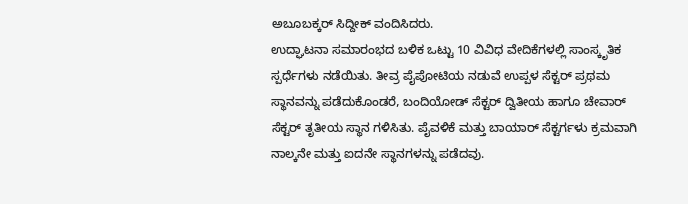ಅಬೂಬಕ್ಕರ್ ಸಿದ್ದೀಕ್ ವಂದಿಸಿದರು.
ಉದ್ಘಾಟನಾ ಸಮಾರಂಭದ ಬಳಿಕ ಒಟ್ಟು 10 ವಿವಿಧ ವೇದಿಕೆಗಳಲ್ಲಿ ಸಾಂಸ್ಕೃತಿಕ ಸ್ಪರ್ಧೆಗಳು ನಡೆಯಿತು. ತೀವ್ರ ಪೈಪೋಟಿಯ ನಡುವೆ ಉಪ್ಪಳ ಸೆಕ್ಟರ್ ಪ್ರಥಮ ಸ್ಥಾನವನ್ನು ಪಡೆದುಕೊಂಡರೆ, ಬಂದಿಯೋಡ್ ಸೆಕ್ಟರ್ ದ್ವಿತೀಯ ಹಾಗೂ ಚೇವಾರ್ ಸೆಕ್ಟರ್ ತೃತೀಯ ಸ್ಥಾನ ಗಳಿಸಿತು. ಪೈವಳಿಕೆ ಮತ್ತು ಬಾಯಾರ್ ಸೆಕ್ಟರ್ಗಳು ಕ್ರಮವಾಗಿ ನಾಲ್ಕನೇ ಮತ್ತು ಐದನೇ ಸ್ಥಾನಗಳನ್ನು ಪಡೆದವು.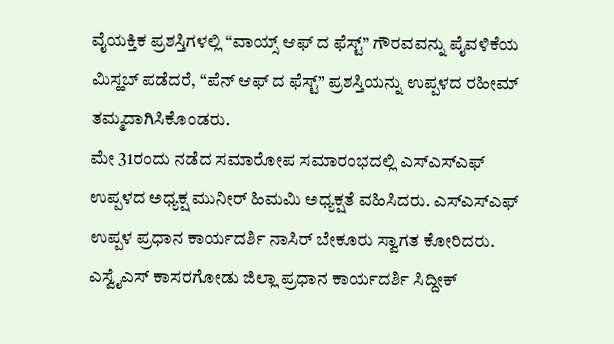ವೈಯಕ್ತಿಕ ಪ್ರಶಸ್ತಿಗಳಲ್ಲಿ “ವಾಯ್ಸ್ ಆಫ್ ದ ಫೆಸ್ಟ್” ಗೌರವವನ್ನು ಪೈವಳಿಕೆಯ ಮಿಸ್ಹಬ್ ಪಡೆದರೆ, “ಪೆನ್ ಆಫ್ ದ ಫೆಸ್ಟ್” ಪ್ರಶಸ್ತಿಯನ್ನು ಉಪ್ಪಳದ ರಹೀಮ್ ತಮ್ಮದಾಗಿಸಿಕೊಂಡರು.
ಮೇ 31ರಂದು ನಡೆದ ಸಮಾರೋಪ ಸಮಾರಂಭದಲ್ಲಿ ಎಸ್ಎಸ್ಎಫ್ ಉಪ್ಪಳದ ಅಧ್ಯಕ್ಷ ಮುನೀರ್ ಹಿಮಮಿ ಅಧ್ಯಕ್ಷತೆ ವಹಿಸಿದರು. ಎಸ್ಎಸ್ಎಫ್ ಉಪ್ಪಳ ಪ್ರಧಾನ ಕಾರ್ಯದರ್ಶಿ ನಾಸಿರ್ ಬೇಕೂರು ಸ್ವಾಗತ ಕೋರಿದರು. ಎಸ್ವೈಎಸ್ ಕಾಸರಗೋಡು ಜಿಲ್ಲಾ ಪ್ರಧಾನ ಕಾರ್ಯದರ್ಶಿ ಸಿದ್ದೀಕ್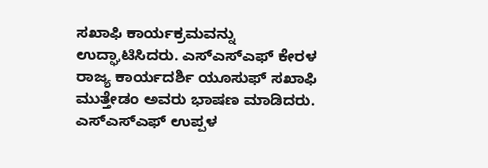ಸಖಾಫಿ ಕಾರ್ಯಕ್ರಮವನ್ನು ಉದ್ಘಾಟಿಸಿದರು. ಎಸ್ಎಸ್ಎಫ್ ಕೇರಳ ರಾಜ್ಯ ಕಾರ್ಯದರ್ಶಿ ಯೂಸುಫ್ ಸಖಾಫಿ ಮುತ್ತೇಡಂ ಅವರು ಭಾಷಣ ಮಾಡಿದರು. ಎಸ್ಎಸ್ಎಫ್ ಉಪ್ಪಳ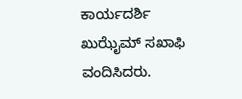ಕಾರ್ಯದರ್ಶಿ ಖುಝೈಮ್ ಸಖಾಫಿ ವಂದಿಸಿದರು.